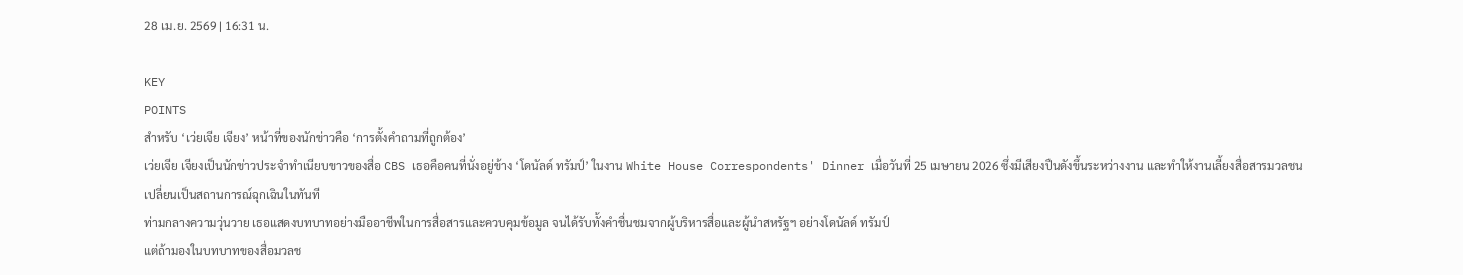28 เม.ย. 2569 | 16:31 น.

KEY
POINTS
สำหรับ ‘เว่ยเจีย เจียง’ หน้าที่ของนักข่าวคือ ‘การตั้งคำถามที่ถูกต้อง’
เว่ยเจีย เจียงเป็นนักข่าวประจำทำเนียบขาวของสื่อ CBS เธอคือคนที่นั่งอยู่ข้าง ‘โดนัลด์ ทรัมป์’ ในงาน White House Correspondents' Dinner เมื่อวันที่ 25 เมษายน 2026 ซึ่งมีเสียงปืนดังขึ้นระหว่างงาน และทำให้งานเลี้ยงสื่อสารมวลชนเปลี่ยนเป็นสถานการณ์ฉุกเฉินในทันที
ท่ามกลางความวุ่นวาย เธอแสดงบทบาทอย่างมืออาชีพในการสื่อสารและควบคุมข้อมูล จนได้รับทั้งคำชื่นชมจากผู้บริหารสื่อและผู้นำสหรัฐฯ อย่างโดนัลด์ ทรัมป์
แต่ถ้ามองในบทบาทของสื่อมวลช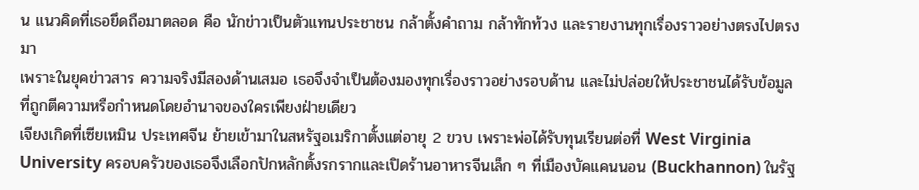น แนวคิดที่เธอยึดถือมาตลอด คือ นักข่าวเป็นตัวแทนประชาชน กล้าตั้งคำถาม กล้าทักท้วง และรายงานทุกเรื่องราวอย่างตรงไปตรงมา
เพราะในยุคข่าวสาร ความจริงมีสองด้านเสมอ เธอจึงจำเป็นต้องมองทุกเรื่องราวอย่างรอบด้าน และไม่ปล่อยให้ประชาชนได้รับข้อมูลที่ถูกตีความหรือกำหนดโดยอำนาจของใครเพียงฝ่ายเดียว
เจียงเกิดที่เซียเหมิน ประเทศจีน ย้ายเข้ามาในสหรัฐอเมริกาตั้งแต่อายุ 2 ขวบ เพราะพ่อได้รับทุนเรียนต่อที่ West Virginia University ครอบครัวของเธอจึงเลือกปักหลักตั้งรกรากและเปิดร้านอาหารจีนเล็ก ๆ ที่เมืองบัคแคนนอน (Buckhannon) ในรัฐ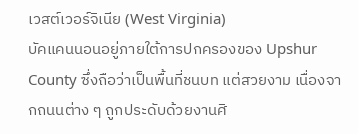เวสต์เวอร์จิเนีย (West Virginia)
บัคแคนนอนอยู่ภายใต้การปกครองของ Upshur County ซึ่งถือว่าเป็นพื้นที่ชนบท แต่สวยงาม เนื่องจากถนนต่าง ๆ ถูกประดับด้วยงานศิ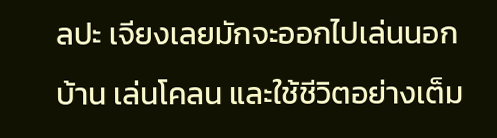ลปะ เจียงเลยมักจะออกไปเล่นนอกบ้าน เล่นโคลน และใช้ชีวิตอย่างเต็ม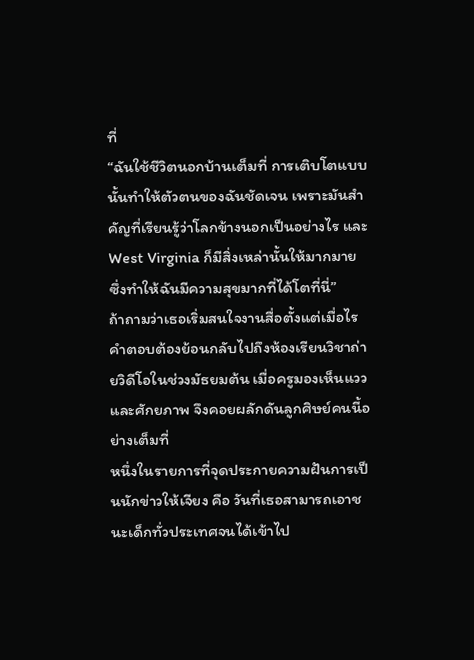ที่
“ฉันใช้ชีวิตนอกบ้านเต็มที่ การเติบโตแบบนั้นทำให้ตัวตนของฉันชัดเจน เพราะมันสำคัญที่เรียนรู้ว่าโลกข้างนอกเป็นอย่างไร และ West Virginia ก็มีสิ่งเหล่านั้นให้มากมาย ซึ่งทำให้ฉันมีความสุขมากที่ได้โตที่นี่”
ถ้าถามว่าเธอเริ่มสนใจงานสื่อตั้งแต่เมื่อไร คำตอบต้องย้อนกลับไปถึงห้องเรียนวิชาถ่ายวิดีโอในช่วงมัธยมต้น เมื่อครูมองเห็นแววและศักยภาพ จึงคอยผลักดันลูกศิษย์คนนี้อย่างเต็มที่
หนึ่งในรายการที่จุดประกายความฝันการเป็นนักข่าวให้เจียง คือ วันที่เธอสามารถเอาชนะเด็กทั่วประเทศจนได้เข้าไป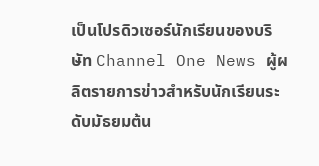เป็นโปรดิวเซอร์นักเรียนของบริษัท Channel One News ผู้ผลิตรายการข่าวสำหรับนักเรียนระดับมัธยมต้น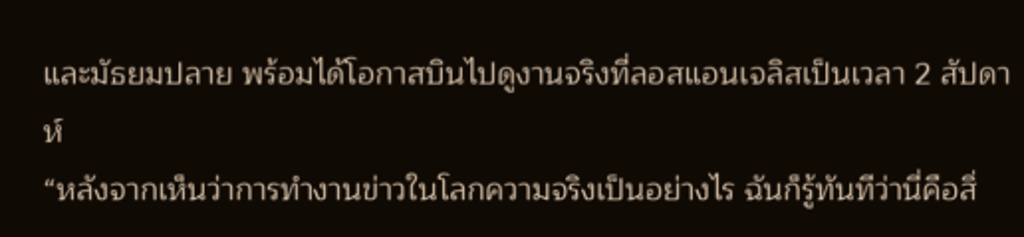และมัธยมปลาย พร้อมได้โอกาสบินไปดูงานจริงที่ลอสแอนเจลิสเป็นเวลา 2 สัปดาห์
“หลังจากเห็นว่าการทำงานข่าวในโลกความจริงเป็นอย่างไร ฉันก็รู้ทันทีว่านี่คือสิ่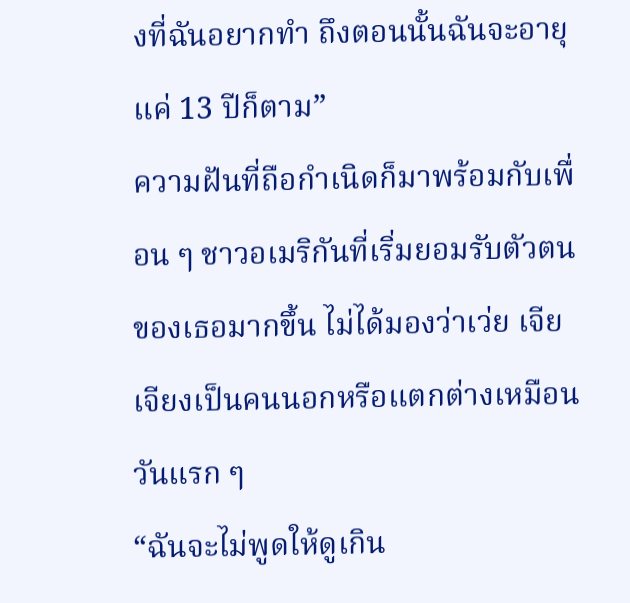งที่ฉันอยากทำ ถึงตอนนั้นฉันจะอายุแค่ 13 ปีก็ตาม”
ความฝันที่ถือกำเนิดก็มาพร้อมกับเพื่อน ๆ ชาวอเมริกันที่เริ่มยอมรับตัวตนของเธอมากขึ้น ไม่ได้มองว่าเว่ย เจีย เจียงเป็นคนนอกหรือแตกต่างเหมือนวันแรก ๆ
“ฉันจะไม่พูดให้ดูเกิน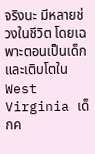จริงนะ มีหลายช่วงในชีวิต โดยเฉพาะตอนเป็นเด็กและเติบโตใน West Virginia เด็กค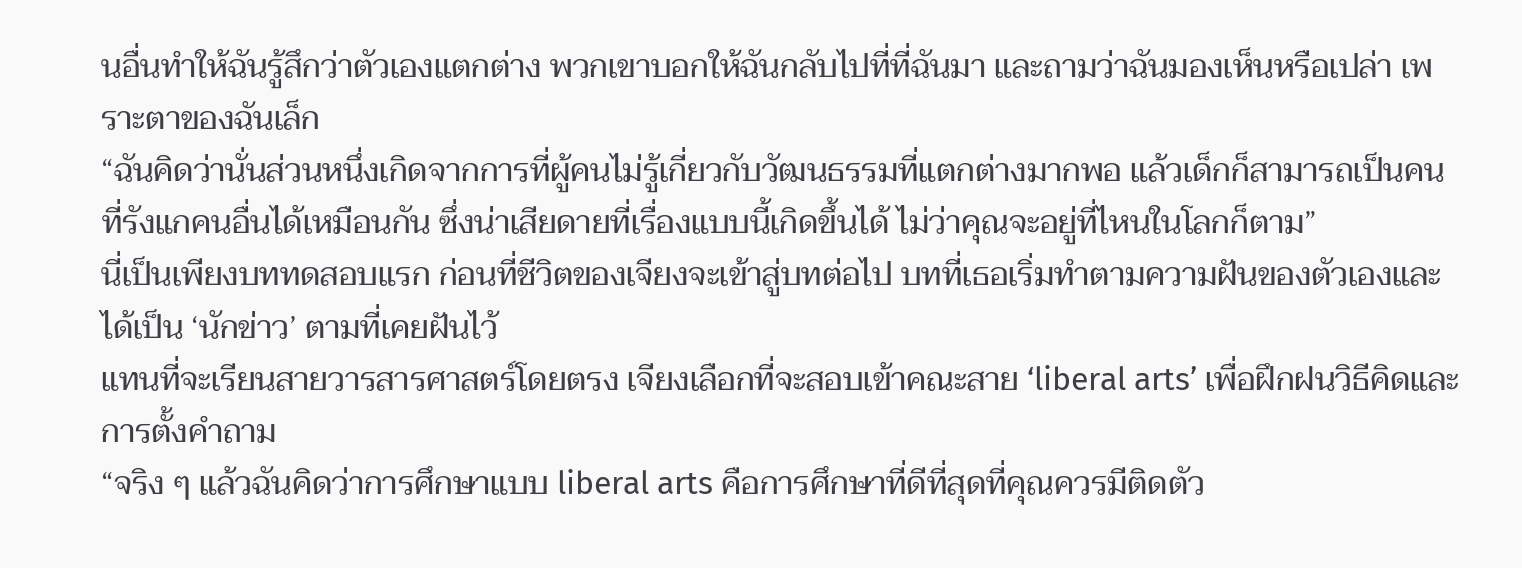นอื่นทำให้ฉันรู้สึกว่าตัวเองแตกต่าง พวกเขาบอกให้ฉันกลับไปที่ที่ฉันมา และถามว่าฉันมองเห็นหรือเปล่า เพราะตาของฉันเล็ก
“ฉันคิดว่านั่นส่วนหนึ่งเกิดจากการที่ผู้คนไม่รู้เกี่ยวกับวัฒนธรรมที่แตกต่างมากพอ แล้วเด็กก็สามารถเป็นคนที่รังแกคนอื่นได้เหมือนกัน ซึ่งน่าเสียดายที่เรื่องแบบนี้เกิดขึ้นได้ ไม่ว่าคุณจะอยู่ที่ไหนในโลกก็ตาม”
นี่เป็นเพียงบททดสอบแรก ก่อนที่ชีวิตของเจียงจะเข้าสู่บทต่อไป บทที่เธอเริ่มทำตามความฝันของตัวเองและได้เป็น ‘นักข่าว’ ตามที่เคยฝันไว้
แทนที่จะเรียนสายวารสารศาสตร์โดยตรง เจียงเลือกที่จะสอบเข้าคณะสาย ‘liberal arts’ เพื่อฝึกฝนวิธีคิดและการตั้งคำถาม
“จริง ๆ แล้วฉันคิดว่าการศึกษาแบบ liberal arts คือการศึกษาที่ดีที่สุดที่คุณควรมีติดตัว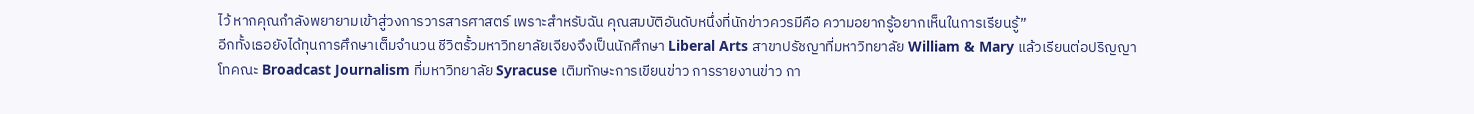ไว้ หากคุณกำลังพยายามเข้าสู่วงการวารสารศาสตร์ เพราะสำหรับฉัน คุณสมบัติอันดับหนึ่งที่นักข่าวควรมีคือ ความอยากรู้อยากเห็นในการเรียนรู้”
อีกทั้งเธอยังได้ทุนการศึกษาเต็มจำนวน ชีวิตรั้วมหาวิทยาลัยเจียงจึงเป็นนักศึกษา Liberal Arts สาขาปรัชญาที่มหาวิทยาลัย William & Mary แล้วเรียนต่อปริญญาโทคณะ Broadcast Journalism ที่มหาวิทยาลัย Syracuse เติมทักษะการเขียนข่าว การรายงานข่าว กา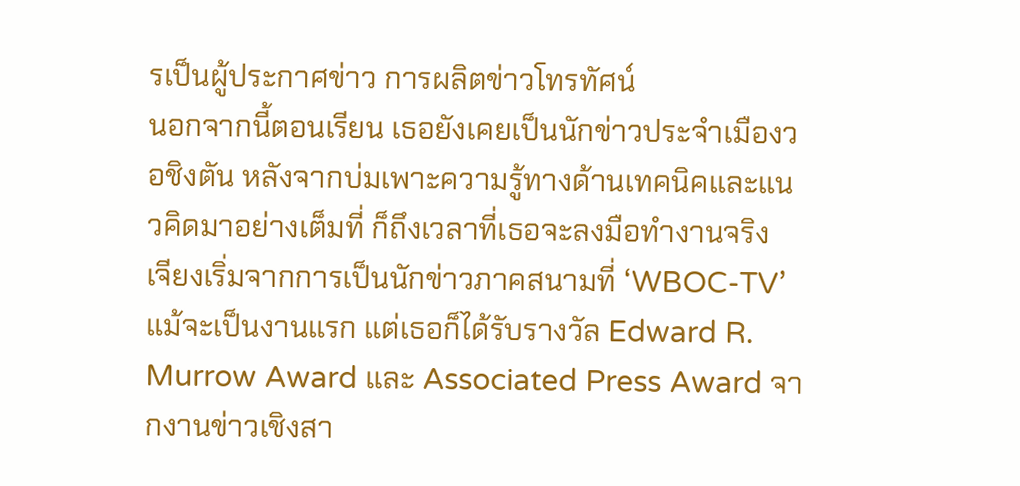รเป็นผู้ประกาศข่าว การผลิตข่าวโทรทัศน์
นอกจากนี้ตอนเรียน เธอยังเคยเป็นนักข่าวประจำเมืองวอชิงตัน หลังจากบ่มเพาะความรู้ทางด้านเทคนิคและแนวคิดมาอย่างเต็มที่ ก็ถึงเวลาที่เธอจะลงมือทำงานจริง
เจียงเริ่มจากการเป็นนักข่าวภาคสนามที่ ‘WBOC-TV’ แม้จะเป็นงานแรก แต่เธอก็ได้รับรางวัล Edward R. Murrow Award และ Associated Press Award จากงานข่าวเชิงสา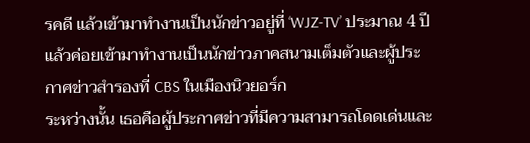รคดี แล้วเข้ามาทำงานเป็นนักข่าวอยู่ที่ ‘WJZ-TV’ ประมาณ 4 ปี แล้วค่อยเข้ามาทำงานเป็นนักข่าวภาคสนามเต็มตัวและผู้ประกาศข่าวสำรองที่ CBS ในเมืองนิวยอร์ก
ระหว่างนั้น เธอคือผู้ประกาศข่าวที่มีความสามารถโดดเด่นและ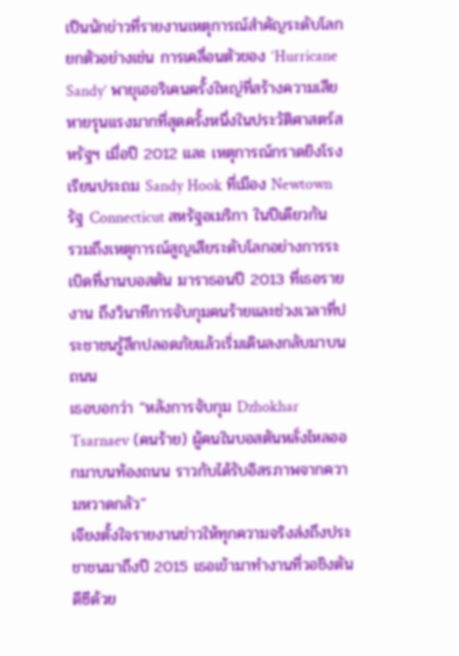เป็นนักข่าวที่รายงานเหตุการณ์สำคัญระดับโลก ยกตัวอย่างเช่น การเคลื่อนตัวของ ‘Hurricane Sandy’ พายุเฮอริเคนครั้งใหญ่ที่สร้างความเสียหายรุนแรงมากที่สุดครั้งหนึ่งในประวัติศาสตร์สหรัฐฯ เมื่อปี 2012 และ เหตุการณ์กราดยิงโรงเรียนประถม Sandy Hook ที่เมือง Newtown รัฐ Connecticut สหรัฐอเมริกา ในปีเดียวกัน
รวมถึงเหตุการณ์สูญเสียระดับโลกอย่างการระเบิดที่งานบอสตัน มาราธอนปี 2013 ที่เธอรายงาน ถึงวินาทีการจับกุมคนร้ายและช่วงเวลาที่ประชาชนรู้สึกปลอดภัยแล้วเริ่มเดินลงกลับมาบนถนน
เธอบอกว่า “หลังการจับกุม Dzhokhar Tsarnaev (คนร้าย) ผู้คนในบอสตันหลั่งไหลออกมาบนท้องถนน ราวกับได้รับอิสรภาพจากความหวาดกลัว”
เจียงตั้งใจรายงานข่าวให้ทุกความจริงส่งถึงประชาชนมาถึงปี 2015 เธอเข้ามาทำงานที่วอชิงตัน ดีซีด้วย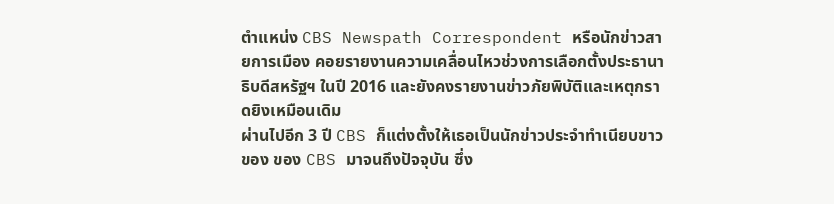ตำแหน่ง CBS Newspath Correspondent หรือนักข่าวสายการเมือง คอยรายงานความเคลื่อนไหวช่วงการเลือกตั้งประธานาธิบดีสหรัฐฯ ในปี 2016 และยังคงรายงานข่าวภัยพิบัติและเหตุกราดยิงเหมือนเดิม
ผ่านไปอีก 3 ปี CBS ก็แต่งตั้งให้เธอเป็นนักข่าวประจำทำเนียบขาวของ ของ CBS มาจนถึงปัจจุบัน ซึ่ง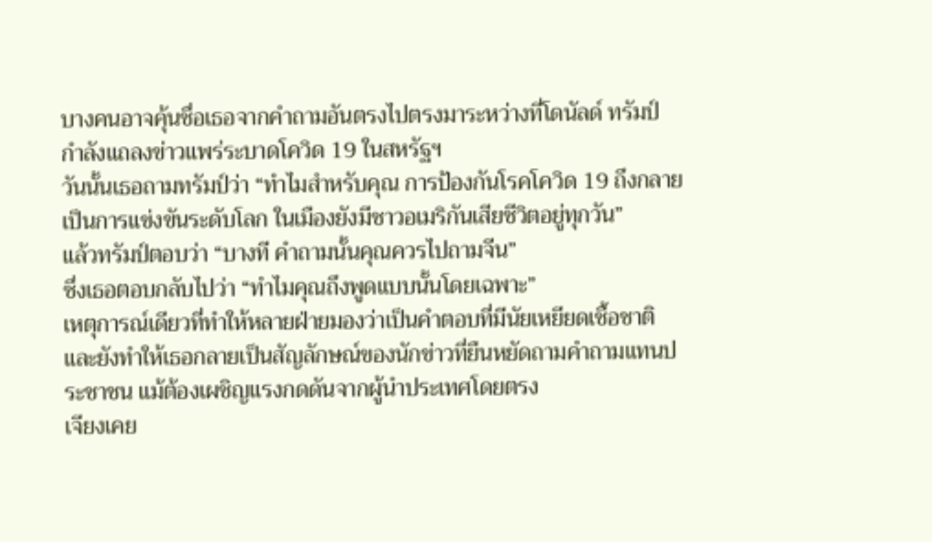บางคนอาจคุ้นชื่อเธอจากคำถามอันตรงไปตรงมาระหว่างที่โดนัลด์ ทรัมป์ กำลังแถลงข่าวแพร่ระบาดโควิด 19 ในสหรัฐฯ
วันนั้นเธอถามทรัมป์ว่า “ทำไมสำหรับคุณ การป้องกันโรคโควิด 19 ถึงกลายเป็นการแข่งขันระดับโลก ในเมืองยังมีชาวอเมริกันเสียชีวิตอยู่ทุกวัน”
แล้วทรัมป์ตอบว่า “บางที คำถามนั้นคุณควรไปถามจีน”
ซึ่งเธอตอบกลับไปว่า “ทำไมคุณถึงพูดแบบนั้นโดยเฉพาะ”
เหตุการณ์เดียวที่ทำให้หลายฝ่ายมองว่าเป็นคำตอบที่มีนัยเหยียดเชื้อชาติ และยังทำให้เธอกลายเป็นสัญลักษณ์ของนักข่าวที่ยืนหยัดถามคำถามแทนประชาชน แม้ต้องเผชิญแรงกดดันจากผู้นำประเทศโดยตรง
เจียงเคย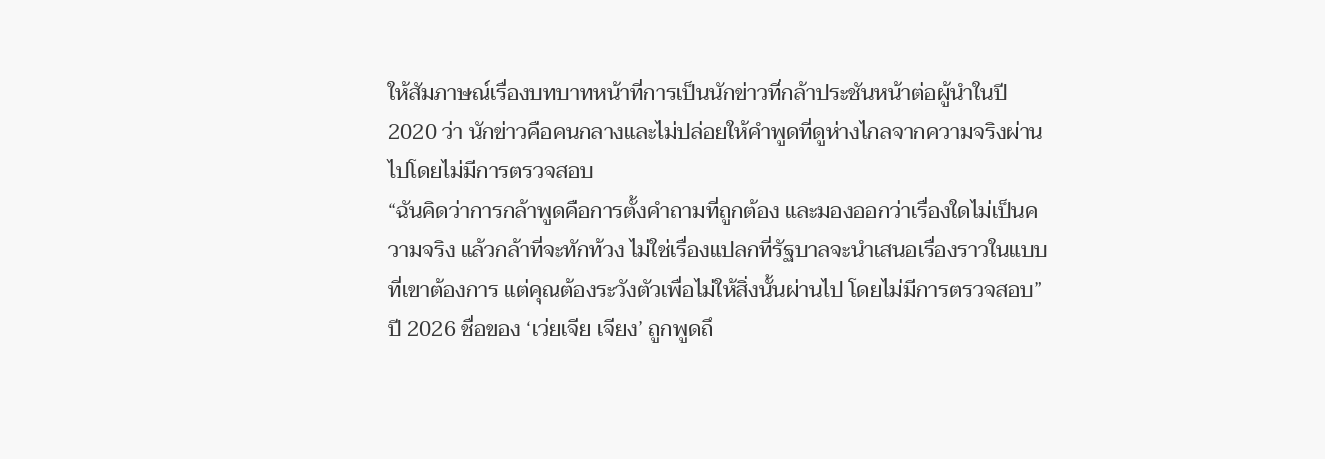ให้สัมภาษณ์เรื่องบทบาทหน้าที่การเป็นนักข่าวที่กล้าประชันหน้าต่อผู้นำในปี 2020 ว่า นักข่าวคือคนกลางและไม่ปล่อยให้คำพูดที่ดูห่างไกลจากความจริงผ่านไปโดยไม่มีการตรวจสอบ
“ฉันคิดว่าการกล้าพูดคือการตั้งคำถามที่ถูกต้อง และมองออกว่าเรื่องใดไม่เป็นความจริง แล้วกล้าที่จะทักท้วง ไม่ใช่เรื่องแปลกที่รัฐบาลจะนำเสนอเรื่องราวในแบบที่เขาต้องการ แต่คุณต้องระวังตัวเพื่อไม่ให้สิ่งนั้นผ่านไป โดยไม่มีการตรวจสอบ”
ปี 2026 ชื่อของ ‘เว่ยเจีย เจียง’ ถูกพูดถึ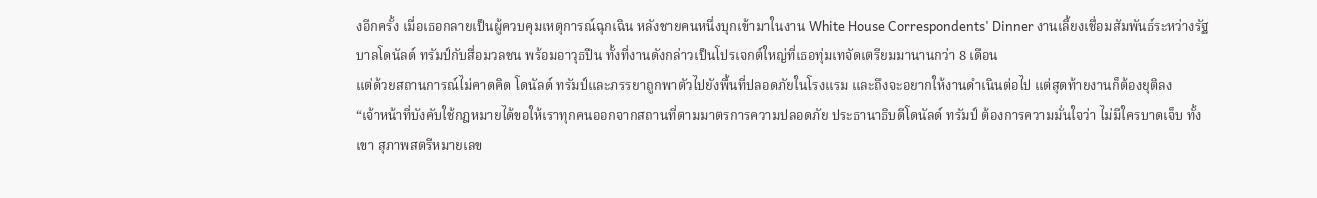งอีกครั้ง เมื่อเธอกลายเป็นผู้ควบคุมเหตุการณ์ฉุกเฉิน หลังชายคนหนึ่งบุกเข้ามาในงาน White House Correspondents' Dinner งานเลี้ยงเชื่อมสัมพันธ์ระหว่างรัฐบาลโดนัลด์ ทรัมป์กับสื่อมวลชน พร้อมอาวุธปืน ทั้งที่งานดังกล่าวเป็นโปรเจกต์ใหญ่ที่เธอทุ่มเทจัดเตรียมมานานกว่า 8 เดือน
แต่ด้วยสถานการณ์ไม่คาดคิด โดนัลด์ ทรัมป์และภรรยาถูกพาตัวไปยังพื้นที่ปลอดภัยในโรงแรม และถึงจะอยากให้งานดำเนินต่อไป แต่สุดท้ายงานก็ต้องยุติลง
“เจ้าหน้าที่บังคับใช้กฎหมายได้ขอให้เราทุกคนออกจากสถานที่ตามมาตรการความปลอดภัย ประธานาธิบดีโดนัลด์ ทรัมป์ ต้องการความมั่นใจว่า ไม่มีใครบาดเจ็บ ทั้งเขา สุภาพสตรีหมายเลข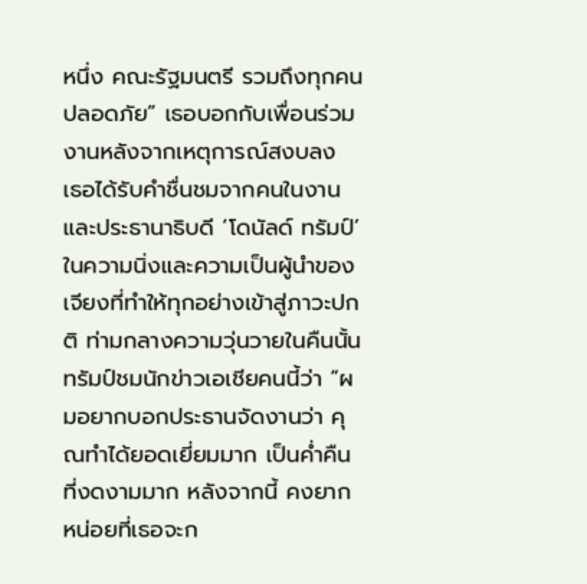หนึ่ง คณะรัฐมนตรี รวมถึงทุกคนปลอดภัย” เธอบอกกับเพื่อนร่วมงานหลังจากเหตุการณ์สงบลง
เธอได้รับคำชื่นชมจากคนในงานและประธานาธิบดี ‘โดนัลด์ ทรัมป์’ ในความนิ่งและความเป็นผู้นำของเจียงที่ทำให้ทุกอย่างเข้าสู่ภาวะปกติ ท่ามกลางความวุ่นวายในคืนนั้น
ทรัมป์ชมนักข่าวเอเชียคนนี้ว่า “ผมอยากบอกประธานจัดงานว่า คุณทำได้ยอดเยี่ยมมาก เป็นค่ำคืนที่งดงามมาก หลังจากนี้ คงยากหน่อยที่เธอจะก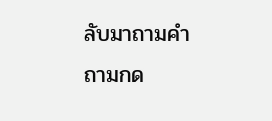ลับมาถามคำถามกด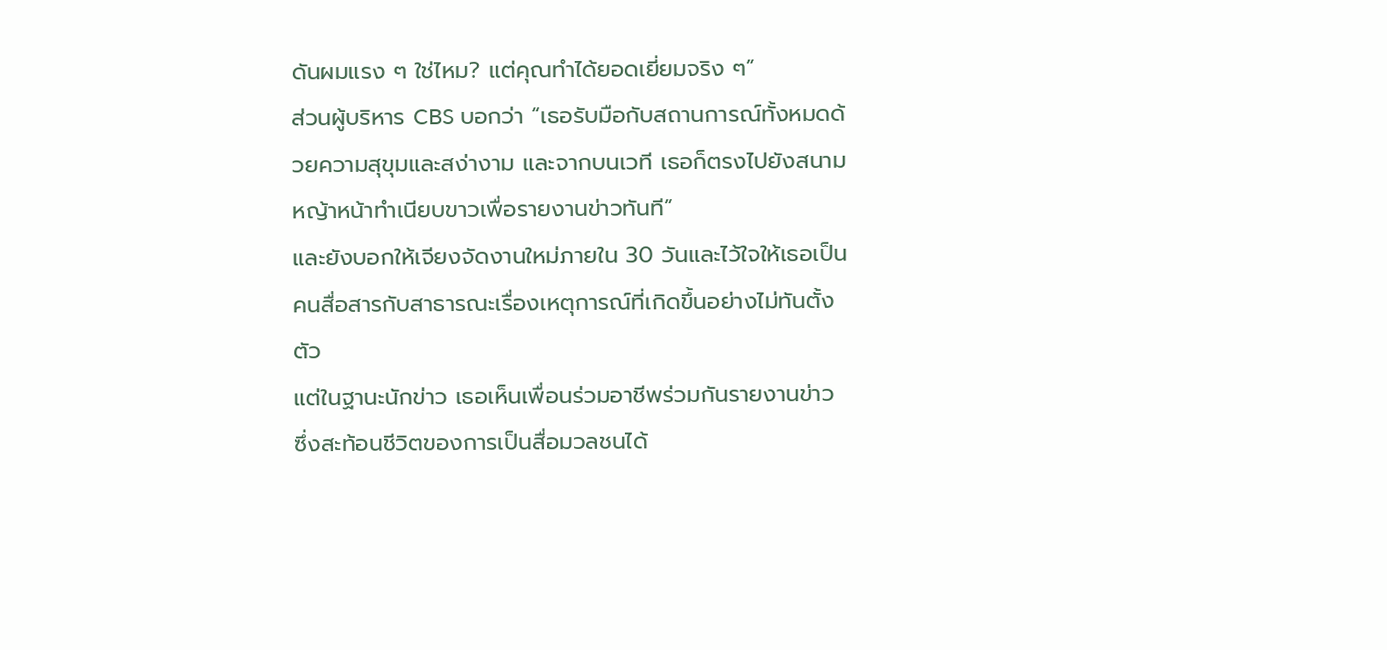ดันผมแรง ๆ ใช่ไหม? แต่คุณทำได้ยอดเยี่ยมจริง ๆ”
ส่วนผู้บริหาร CBS บอกว่า “เธอรับมือกับสถานการณ์ทั้งหมดด้วยความสุขุมและสง่างาม และจากบนเวที เธอก็ตรงไปยังสนามหญ้าหน้าทำเนียบขาวเพื่อรายงานข่าวทันที”
และยังบอกให้เจียงจัดงานใหม่ภายใน 30 วันและไว้ใจให้เธอเป็นคนสื่อสารกับสาธารณะเรื่องเหตุการณ์ที่เกิดขึ้นอย่างไม่ทันตั้งตัว
แต่ในฐานะนักข่าว เธอเห็นเพื่อนร่วมอาชีพร่วมกันรายงานข่าว ซึ่งสะท้อนชีวิตของการเป็นสื่อมวลชนได้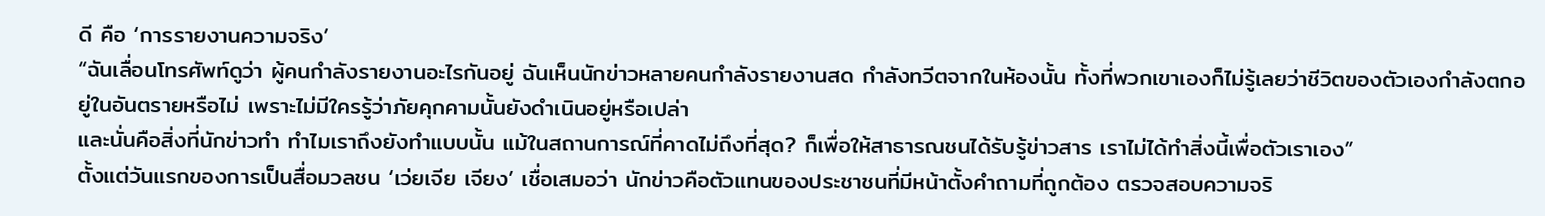ดี คือ ‘การรายงานความจริง’
“ฉันเลื่อนโทรศัพท์ดูว่า ผู้คนกำลังรายงานอะไรกันอยู่ ฉันเห็นนักข่าวหลายคนกำลังรายงานสด กำลังทวีตจากในห้องนั้น ทั้งที่พวกเขาเองก็ไม่รู้เลยว่าชีวิตของตัวเองกำลังตกอยู่ในอันตรายหรือไม่ เพราะไม่มีใครรู้ว่าภัยคุกคามนั้นยังดำเนินอยู่หรือเปล่า
และนั่นคือสิ่งที่นักข่าวทำ ทำไมเราถึงยังทำแบบนั้น แม้ในสถานการณ์ที่คาดไม่ถึงที่สุด? ก็เพื่อให้สาธารณชนได้รับรู้ข่าวสาร เราไม่ได้ทำสิ่งนี้เพื่อตัวเราเอง”
ตั้งแต่วันแรกของการเป็นสื่อมวลชน ‘เว่ยเจีย เจียง’ เชื่อเสมอว่า นักข่าวคือตัวแทนของประชาชนที่มีหน้าตั้งคำถามที่ถูกต้อง ตรวจสอบความจริ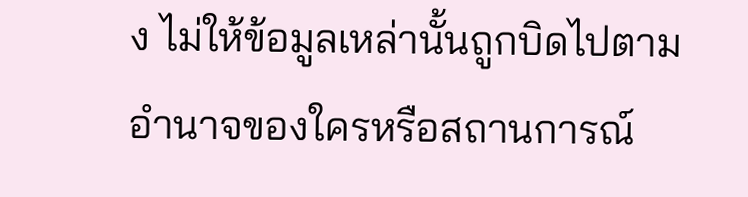ง ไม่ให้ข้อมูลเหล่านั้นถูกบิดไปตามอำนาจของใครหรือสถานการณ์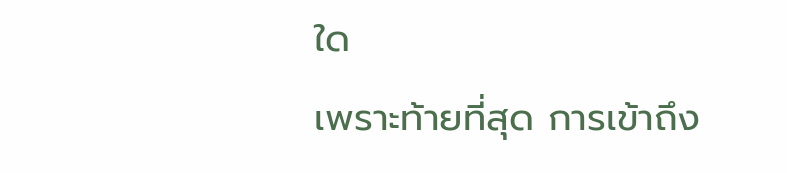ใด
เพราะท้ายที่สุด การเข้าถึง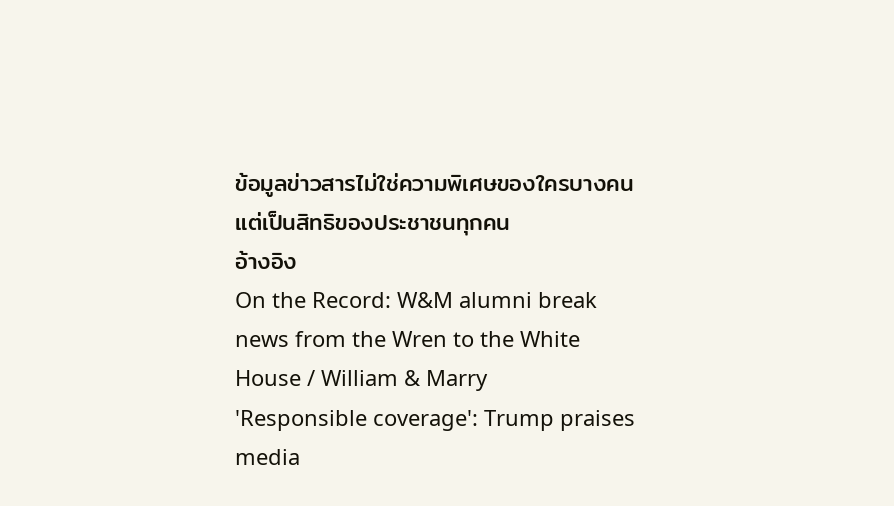ข้อมูลข่าวสารไม่ใช่ความพิเศษของใครบางคน แต่เป็นสิทธิของประชาชนทุกคน
อ้างอิง
On the Record: W&M alumni break news from the Wren to the White House / William & Marry
'Responsible coverage': Trump praises media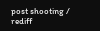post shooting / rediff